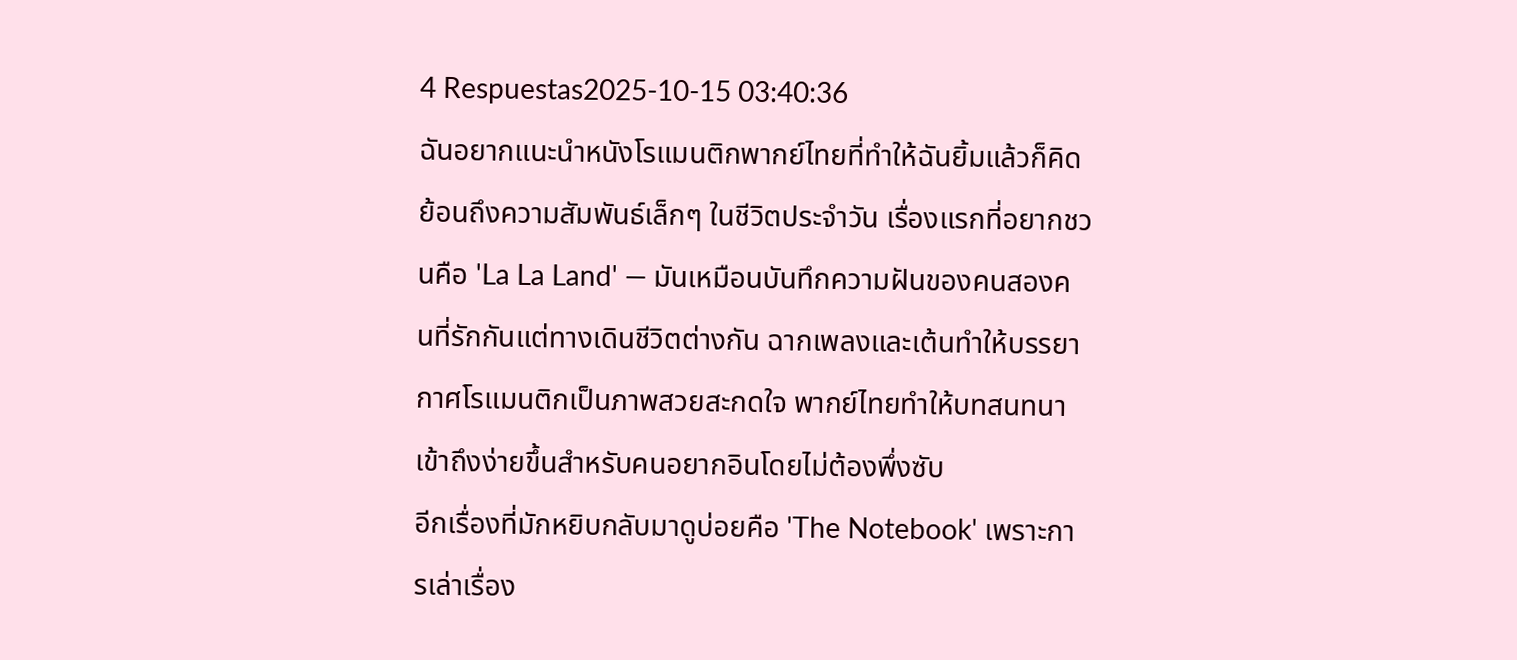4 Respuestas2025-10-15 03:40:36
ฉันอยากแนะนำหนังโรแมนติกพากย์ไทยที่ทำให้ฉันยิ้มแล้วก็คิดย้อนถึงความสัมพันธ์เล็กๆ ในชีวิตประจำวัน เรื่องแรกที่อยากชวนคือ 'La La Land' — มันเหมือนบันทึกความฝันของคนสองคนที่รักกันแต่ทางเดินชีวิตต่างกัน ฉากเพลงและเต้นทำให้บรรยากาศโรแมนติกเป็นภาพสวยสะกดใจ พากย์ไทยทำให้บทสนทนาเข้าถึงง่ายขึ้นสำหรับคนอยากอินโดยไม่ต้องพึ่งซับ
อีกเรื่องที่มักหยิบกลับมาดูบ่อยคือ 'The Notebook' เพราะการเล่าเรื่อง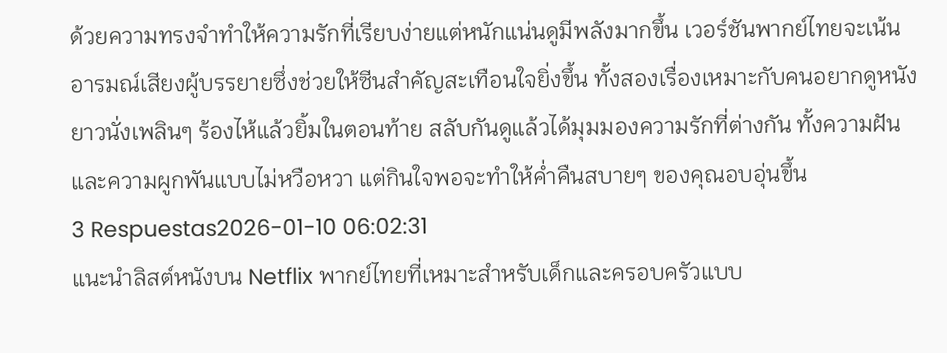ด้วยความทรงจำทำให้ความรักที่เรียบง่ายแต่หนักแน่นดูมีพลังมากขึ้น เวอร์ชันพากย์ไทยจะเน้นอารมณ์เสียงผู้บรรยายซึ่งช่วยให้ซีนสำคัญสะเทือนใจยิ่งขึ้น ทั้งสองเรื่องเหมาะกับคนอยากดูหนังยาวนั่งเพลินๆ ร้องไห้แล้วยิ้มในตอนท้าย สลับกันดูแล้วได้มุมมองความรักที่ต่างกัน ทั้งความฝันและความผูกพันแบบไม่หวือหวา แต่กินใจพอจะทำให้ค่ำคืนสบายๆ ของคุณอบอุ่นขึ้น
3 Respuestas2026-01-10 06:02:31
แนะนำลิสต์หนังบน Netflix พากย์ไทยที่เหมาะสำหรับเด็กและครอบครัวแบบ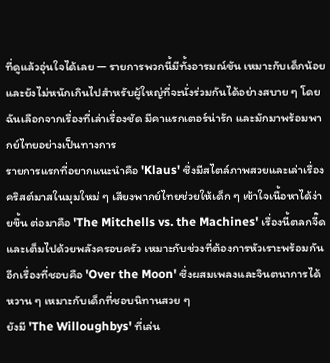ที่ดูแล้วอุ่นใจได้เลย — รายการพวกนี้มีทั้งอารมณ์ขัน เหมาะกับเด็กน้อย และยังไม่หนักเกินไปสำหรับผู้ใหญ่ที่จะนั่งร่วมกันได้อย่างสบาย ๆ โดยฉันเลือกจากเรื่องที่เล่าเรื่องชัด มีคาแรกเตอร์น่ารัก และมักมาพร้อมพากย์ไทยอย่างเป็นทางการ
รายการแรกที่อยากแนะนำคือ 'Klaus' ซึ่งมีสไตล์ภาพสวยและเล่าเรื่องคริสต์มาสในมุมใหม่ ๆ เสียงพากย์ไทยช่วยให้เด็ก ๆ เข้าใจเนื้อหาได้ง่ายขึ้น ต่อมาคือ 'The Mitchells vs. the Machines' เรื่องนี้ตลกจี๊ดและเต็มไปด้วยพลังครอบครัว เหมาะกับช่วงที่ต้องการหัวเราะพร้อมกัน อีกเรื่องที่ชอบคือ 'Over the Moon' ซึ่งผสมเพลงและจินตนาการได้หวาน ๆ เหมาะกับเด็กที่ชอบนิทานสวย ๆ
ยังมี 'The Willoughbys' ที่เล่น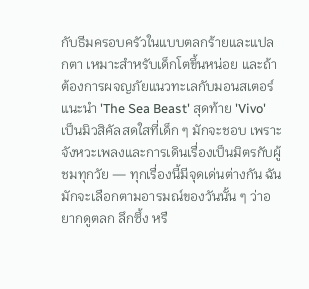กับธีมครอบครัวในแบบตลกร้ายและแปลกตา เหมาะสำหรับเด็กโตขึ้นหน่อย และถ้าต้องการผจญภัยแนวทะเลกับมอนสเตอร์แนะนำ 'The Sea Beast' สุดท้าย 'Vivo' เป็นมิวสิคัลสดใสที่เด็ก ๆ มักจะชอบ เพราะจังหวะเพลงและการเดินเรื่องเป็นมิตรกับผู้ชมทุกวัย — ทุกเรื่องนี้มีจุดเด่นต่างกัน ฉันมักจะเลือกตามอารมณ์ของวันนั้น ๆ ว่าอยากดูตลก ลึกซึ้ง หรื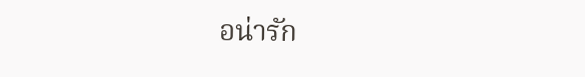อน่ารัก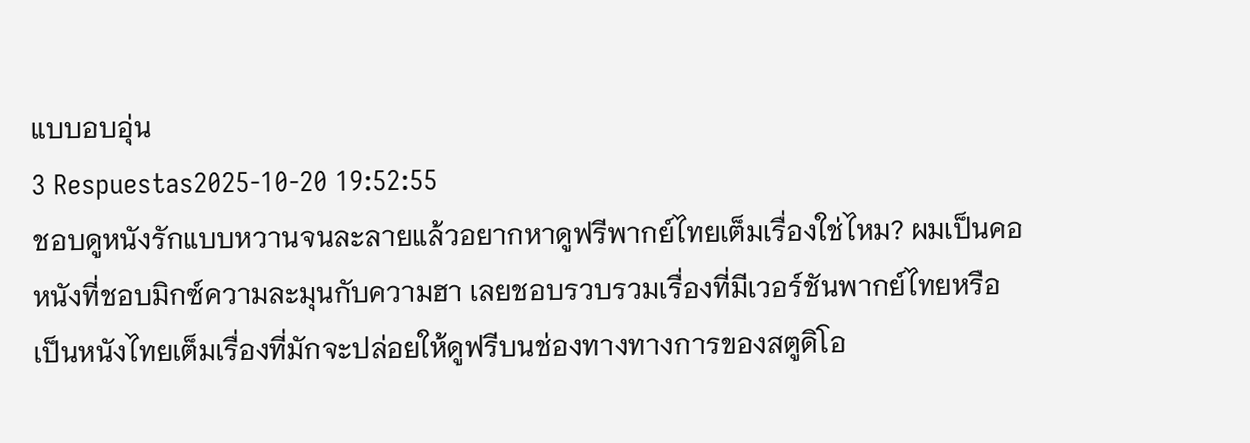แบบอบอุ่น
3 Respuestas2025-10-20 19:52:55
ชอบดูหนังรักแบบหวานจนละลายแล้วอยากหาดูฟรีพากย์ไทยเต็มเรื่องใช่ไหม? ผมเป็นคอหนังที่ชอบมิกซ์ความละมุนกับความฮา เลยชอบรวบรวมเรื่องที่มีเวอร์ชันพากย์ไทยหรือเป็นหนังไทยเต็มเรื่องที่มักจะปล่อยให้ดูฟรีบนช่องทางทางการของสตูดิโอ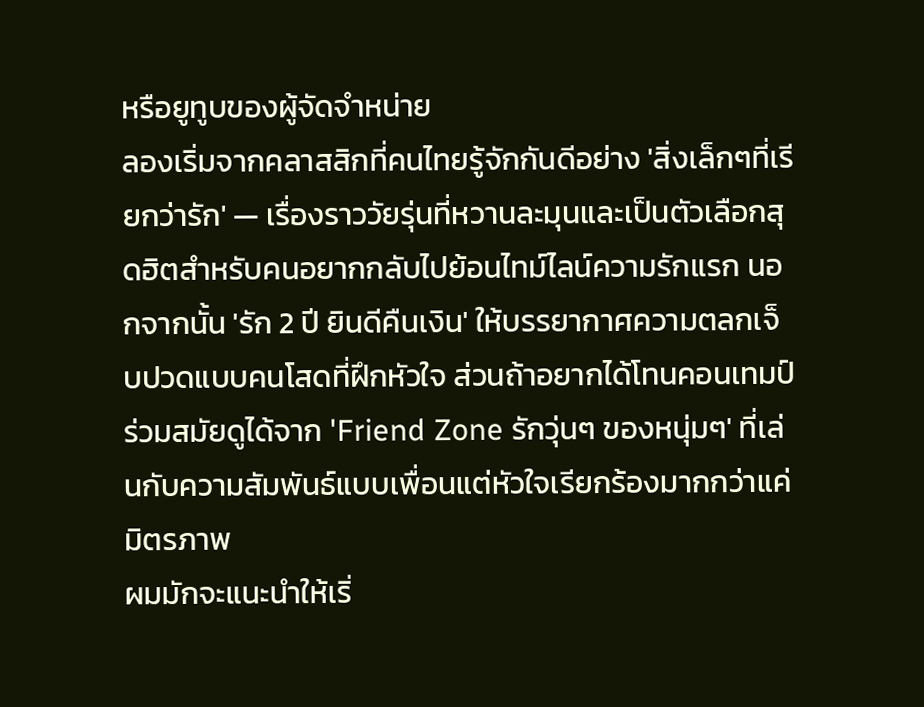หรือยูทูบของผู้จัดจำหน่าย
ลองเริ่มจากคลาสสิกที่คนไทยรู้จักกันดีอย่าง 'สิ่งเล็กๆที่เรียกว่ารัก' — เรื่องราววัยรุ่นที่หวานละมุนและเป็นตัวเลือกสุดฮิตสำหรับคนอยากกลับไปย้อนไทม์ไลน์ความรักแรก นอกจากนั้น 'รัก 2 ปี ยินดีคืนเงิน' ให้บรรยากาศความตลกเจ็บปวดแบบคนโสดที่ฝึกหัวใจ ส่วนถ้าอยากได้โทนคอนเทมป์ร่วมสมัยดูได้จาก 'Friend Zone รักวุ่นๆ ของหนุ่มๆ' ที่เล่นกับความสัมพันธ์แบบเพื่อนแต่หัวใจเรียกร้องมากกว่าแค่มิตรภาพ
ผมมักจะแนะนำให้เริ่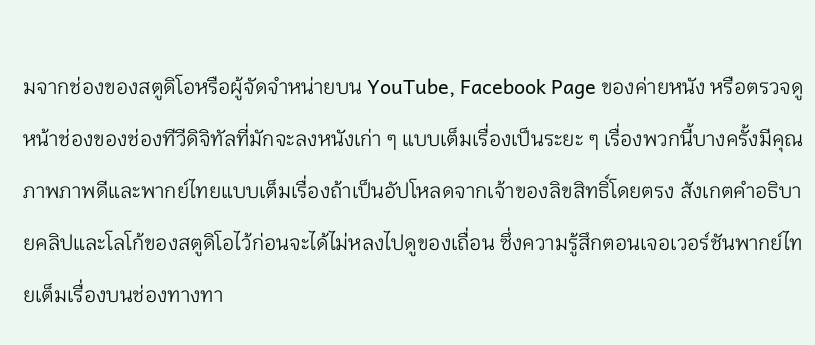มจากช่องของสตูดิโอหรือผู้จัดจำหน่ายบน YouTube, Facebook Page ของค่ายหนัง หรือตรวจดูหน้าช่องของช่องทีวีดิจิทัลที่มักจะลงหนังเก่า ๆ แบบเต็มเรื่องเป็นระยะ ๆ เรื่องพวกนี้บางครั้งมีคุณภาพภาพดีและพากย์ไทยแบบเต็มเรื่องถ้าเป็นอัปโหลดจากเจ้าของลิขสิทธิ์โดยตรง สังเกตคำอธิบายคลิปและโลโก้ของสตูดิโอไว้ก่อนจะได้ไม่หลงไปดูของเถื่อน ซึ่งความรู้สึกตอนเจอเวอร์ชันพากย์ไทยเต็มเรื่องบนช่องทางทา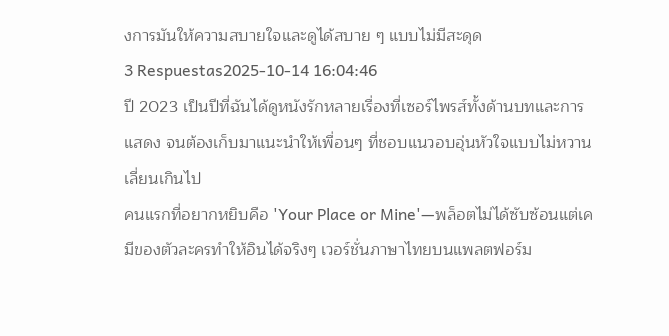งการมันให้ความสบายใจและดูได้สบาย ๆ แบบไม่มีสะดุด
3 Respuestas2025-10-14 16:04:46
ปี 2023 เป็นปีที่ฉันได้ดูหนังรักหลายเรื่องที่เซอร์ไพรส์ทั้งด้านบทและการแสดง จนต้องเก็บมาแนะนำให้เพื่อนๆ ที่ชอบแนวอบอุ่นหัวใจแบบไม่หวานเลี่ยนเกินไป
คนแรกที่อยากหยิบคือ 'Your Place or Mine'—พล็อตไม่ได้ซับซ้อนแต่เคมีของตัวละครทำให้อินได้จริงๆ เวอร์ชั่นภาษาไทยบนแพลตฟอร์ม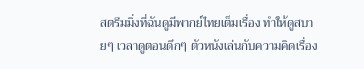สตรีมมิ่งที่ฉันดูมีพากย์ไทยเต็มเรื่อง ทำให้ดูสบายๆ เวลาดูตอนดึกๆ ตัวหนังเล่นกับความคิดเรื่อง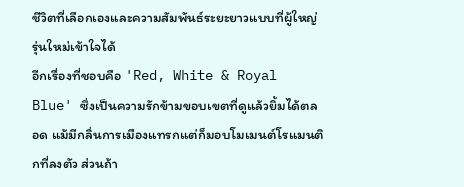ชีวิตที่เลือกเองและความสัมพันธ์ระยะยาวแบบที่ผู้ใหญ่รุ่นใหม่เข้าใจได้
อีกเรื่องที่ชอบคือ 'Red, White & Royal Blue' ซึ่งเป็นความรักข้ามขอบเขตที่ดูแล้วยิ้มได้ตลอด แม้มีกลิ่นการเมืองแทรกแต่ก็มอบโมเมนต์โรแมนติกที่ลงตัว ส่วนถ้า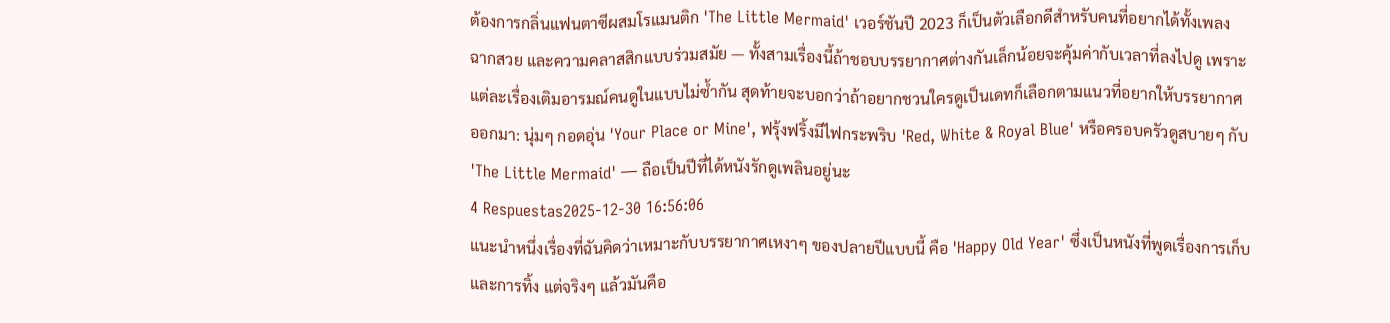ต้องการกลิ่นแฟนตาซีผสมโรแมนติก 'The Little Mermaid' เวอร์ชันปี 2023 ก็เป็นตัวเลือกดีสำหรับคนที่อยากได้ทั้งเพลง ฉากสวย และความคลาสสิกแบบร่วมสมัย — ทั้งสามเรื่องนี้ถ้าชอบบรรยากาศต่างกันเล็กน้อยจะคุ้มค่ากับเวลาที่ลงไปดู เพราะแต่ละเรื่องเติมอารมณ์คนดูในแบบไม่ซ้ำกัน สุดท้ายจะบอกว่าถ้าอยากชวนใครดูเป็นเดทก็เลือกตามแนวที่อยากให้บรรยากาศออกมา: นุ่มๆ กอดอุ่น 'Your Place or Mine', ฟรุ้งฟริ้งมีไฟกระพริบ 'Red, White & Royal Blue' หรือครอบครัวดูสบายๆ กับ 'The Little Mermaid' — ถือเป็นปีที่ได้หนังรักดูเพลินอยู่นะ
4 Respuestas2025-12-30 16:56:06
แนะนำหนึ่งเรื่องที่ฉันคิดว่าเหมาะกับบรรยากาศเหงาๆ ของปลายปีแบบนี้ คือ 'Happy Old Year' ซึ่งเป็นหนังที่พูดเรื่องการเก็บและการทิ้ง แต่จริงๆ แล้วมันคือ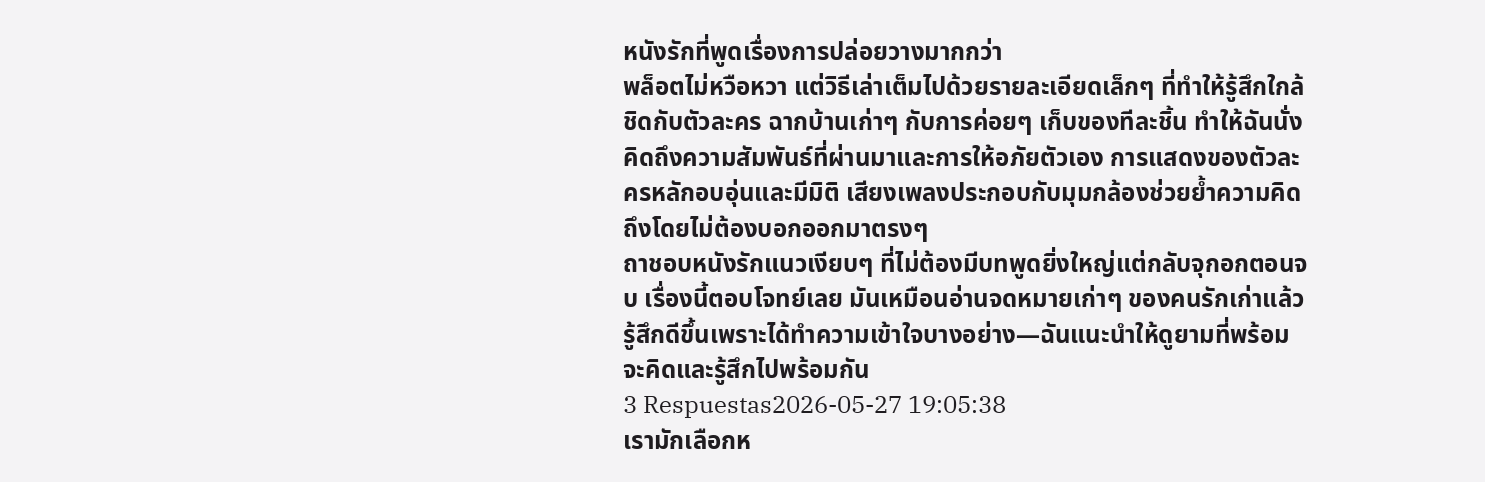หนังรักที่พูดเรื่องการปล่อยวางมากกว่า
พล็อตไม่หวือหวา แต่วิธีเล่าเต็มไปด้วยรายละเอียดเล็กๆ ที่ทำให้รู้สึกใกล้ชิดกับตัวละคร ฉากบ้านเก่าๆ กับการค่อยๆ เก็บของทีละชิ้น ทำให้ฉันนั่งคิดถึงความสัมพันธ์ที่ผ่านมาและการให้อภัยตัวเอง การแสดงของตัวละครหลักอบอุ่นและมีมิติ เสียงเพลงประกอบกับมุมกล้องช่วยย้ำความคิดถึงโดยไม่ต้องบอกออกมาตรงๆ
ถาชอบหนังรักแนวเงียบๆ ที่ไม่ต้องมีบทพูดยิ่งใหญ่แต่กลับจุกอกตอนจบ เรื่องนี้ตอบโจทย์เลย มันเหมือนอ่านจดหมายเก่าๆ ของคนรักเก่าแล้วรู้สึกดีขึ้นเพราะได้ทำความเข้าใจบางอย่าง—ฉันแนะนำให้ดูยามที่พร้อมจะคิดและรู้สึกไปพร้อมกัน
3 Respuestas2026-05-27 19:05:38
เรามักเลือกห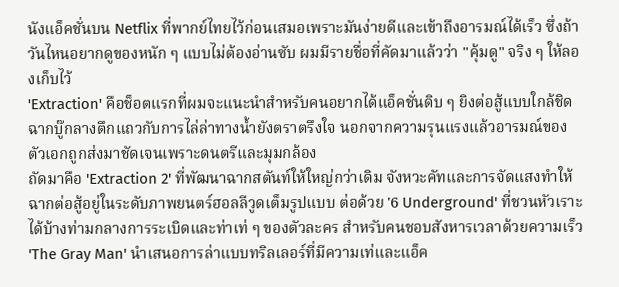นังแอ็คชั่นบน Netflix ที่พากย์ไทยไว้ก่อนเสมอเพราะมันง่ายดีและเข้าถึงอารมณ์ได้เร็ว ซึ่งถ้าวันไหนอยากดูของหนัก ๆ แบบไม่ต้องอ่านซับ ผมมีรายชื่อที่คัดมาแล้วว่า "คุ้มดู" จริง ๆ ให้ลองเก็บไว้
'Extraction' คือช็อตแรกที่ผมจะแนะนำสำหรับคนอยากได้แอ็คชั่นดิบ ๆ ยิงต่อสู้แบบใกล้ชิด ฉากบู๊กลางตึกแถวกับการไล่ล่าทางน้ำยังตราตรึงใจ นอกจากความรุนแรงแล้วอารมณ์ของตัวเอกถูกส่งมาชัดเจนเพราะดนตรีและมุมกล้อง
ถัดมาคือ 'Extraction 2' ที่พัฒนาฉากสตันท์ให้ใหญ่กว่าเดิม จังหวะคัทและการจัดแสงทำให้ฉากต่อสู้อยู่ในระดับภาพยนตร์ฮอลลีวูดเต็มรูปแบบ ต่อด้วย '6 Underground' ที่ชวนหัวเราะได้บ้างท่ามกลางการระเบิดและท่าเท่ ๆ ของตัวละคร สำหรับคนชอบสังหารเวลาด้วยความเร็ว 'The Gray Man' นำเสนอการล่าแบบทริลเลอร์ที่มีความเท่และแอ็ค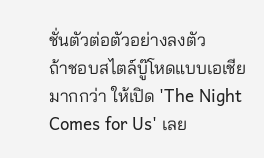ชั่นตัวต่อตัวอย่างลงตัว
ถ้าชอบสไตล์บู๊โหดแบบเอเชียมากกว่า ให้เปิด 'The Night Comes for Us' เลย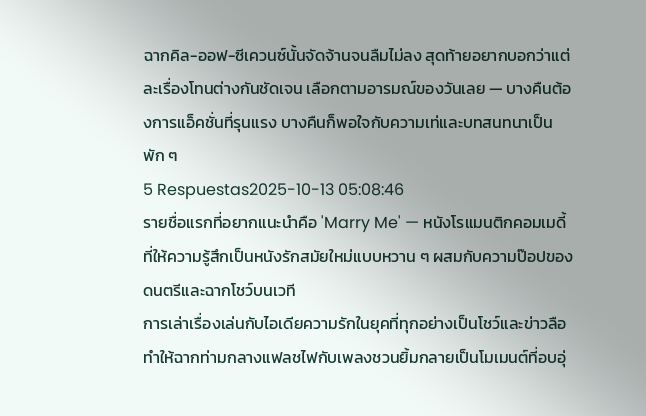ฉากคิล-ออฟ-ซีเควนซ์นั้นจัดจ้านจนลืมไม่ลง สุดท้ายอยากบอกว่าแต่ละเรื่องโทนต่างกันชัดเจน เลือกตามอารมณ์ของวันเลย — บางคืนต้องการแอ็คชั่นที่รุนแรง บางคืนก็พอใจกับความเท่และบทสนทนาเป็นพัก ๆ
5 Respuestas2025-10-13 05:08:46
รายชื่อแรกที่อยากแนะนำคือ 'Marry Me' — หนังโรแมนติกคอมเมดี้ที่ให้ความรู้สึกเป็นหนังรักสมัยใหม่แบบหวาน ๆ ผสมกับความป๊อปของดนตรีและฉากโชว์บนเวที
การเล่าเรื่องเล่นกับไอเดียความรักในยุคที่ทุกอย่างเป็นโชว์และข่าวลือ ทำให้ฉากท่ามกลางแฟลชไฟกับเพลงชวนยิ้มกลายเป็นโมเมนต์ที่อบอุ่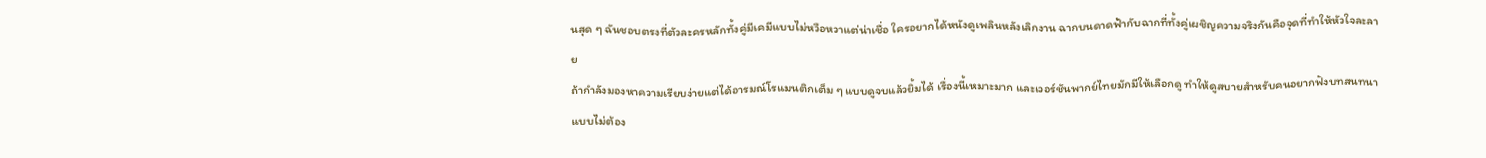นสุด ๆ ฉันชอบตรงที่ตัวละครหลักทั้งคู่มีเคมีแบบไม่หวือหวาแต่น่าเชื่อ ใครอยากได้หนังดูเพลินหลังเลิกงาน ฉากบนดาดฟ้ากับฉากที่ทั้งคู่เผชิญความจริงกันคือจุดที่ทำให้หัวใจละลาย
ถ้ากำลังมองหาความเรียบง่ายแต่ได้อารมณ์โรแมนติกเต็ม ๆ แบบดูจบแล้วยิ้มได้ เรื่องนี้เหมาะมาก และเวอร์ชันพากย์ไทยมักมีให้เลือกดู ทำให้ดูสบายสำหรับคนอยากฟังบทสนทนาแบบไม่ต้อง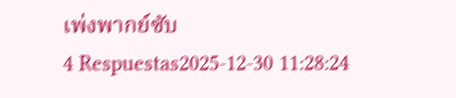เพ่งพากย์ซับ
4 Respuestas2025-12-30 11:28:24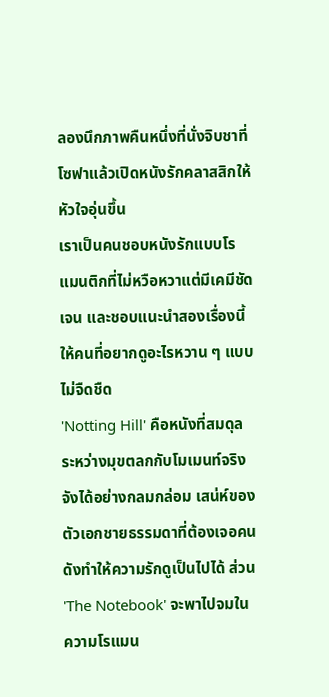ลองนึกภาพคืนหนึ่งที่นั่งจิบชาที่โซฟาแล้วเปิดหนังรักคลาสสิกให้หัวใจอุ่นขึ้น
เราเป็นคนชอบหนังรักแบบโรแมนติกที่ไม่หวือหวาแต่มีเคมีชัดเจน และชอบแนะนำสองเรื่องนี้ให้คนที่อยากดูอะไรหวาน ๆ แบบไม่จืดชืด
'Notting Hill' คือหนังที่สมดุลระหว่างมุขตลกกับโมเมนท์จริงจังได้อย่างกลมกล่อม เสน่ห์ของตัวเอกชายธรรมดาที่ต้องเจอคนดังทำให้ความรักดูเป็นไปได้ ส่วน 'The Notebook' จะพาไปจมในความโรแมน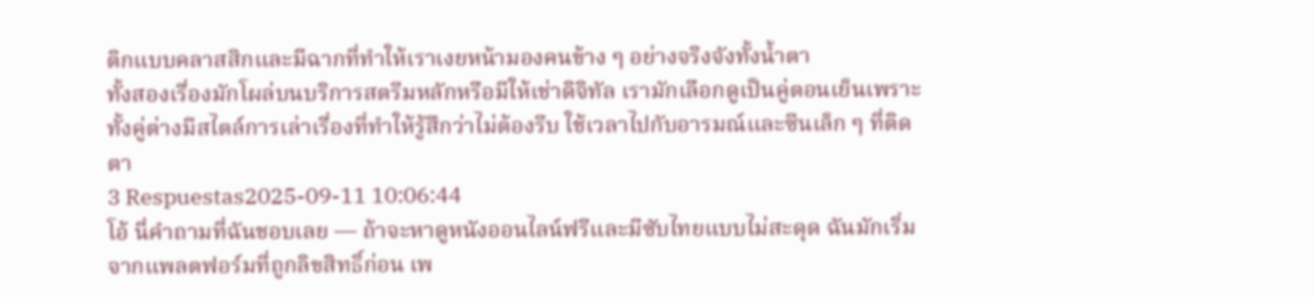ติกแบบคลาสสิกและมีฉากที่ทำให้เราเงยหน้ามองคนข้าง ๆ อย่างจริงจังทั้งน้ำตา
ทั้งสองเรื่องมักโผล่บนบริการสตรีมหลักหรือมีให้เช่าดิจิทัล เรามักเลือกดูเป็นคู่ตอนเย็นเพราะทั้งคู่ต่างมีสไตล์การเล่าเรื่องที่ทำให้รู้สึกว่าไม่ต้องรีบ ใช้เวลาไปกับอารมณ์และซีนเล็ก ๆ ที่ติดตา
3 Respuestas2025-09-11 10:06:44
โอ้ นี่คำถามที่ฉันชอบเลย — ถ้าจะหาดูหนังออนไลน์ฟรีและมีซับไทยแบบไม่สะดุด ฉันมักเริ่มจากแพลตฟอร์มที่ถูกลิขสิทธิ์ก่อน เพ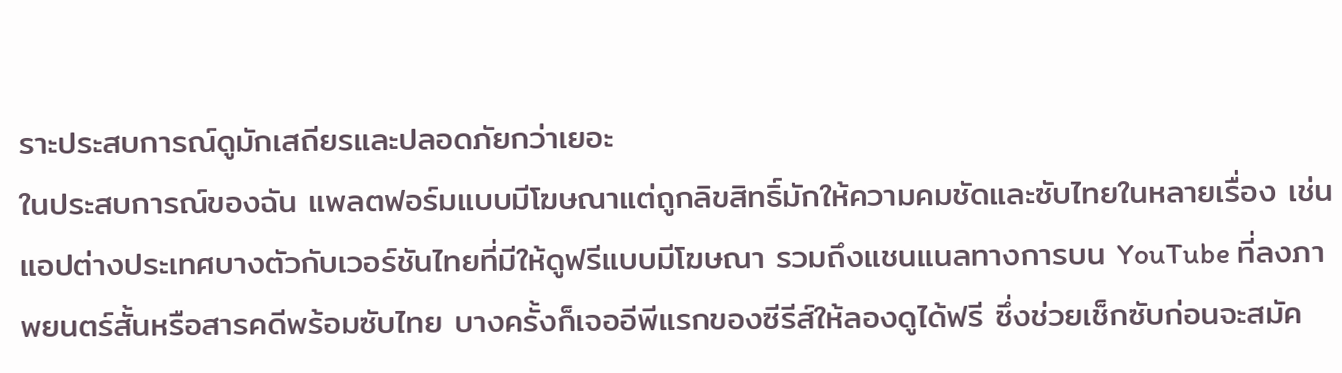ราะประสบการณ์ดูมักเสถียรและปลอดภัยกว่าเยอะ
ในประสบการณ์ของฉัน แพลตฟอร์มแบบมีโฆษณาแต่ถูกลิขสิทธิ์มักให้ความคมชัดและซับไทยในหลายเรื่อง เช่น แอปต่างประเทศบางตัวกับเวอร์ชันไทยที่มีให้ดูฟรีแบบมีโฆษณา รวมถึงแชนแนลทางการบน YouTube ที่ลงภาพยนตร์สั้นหรือสารคดีพร้อมซับไทย บางครั้งก็เจออีพีแรกของซีรีส์ให้ลองดูได้ฟรี ซึ่งช่วยเช็กซับก่อนจะสมัค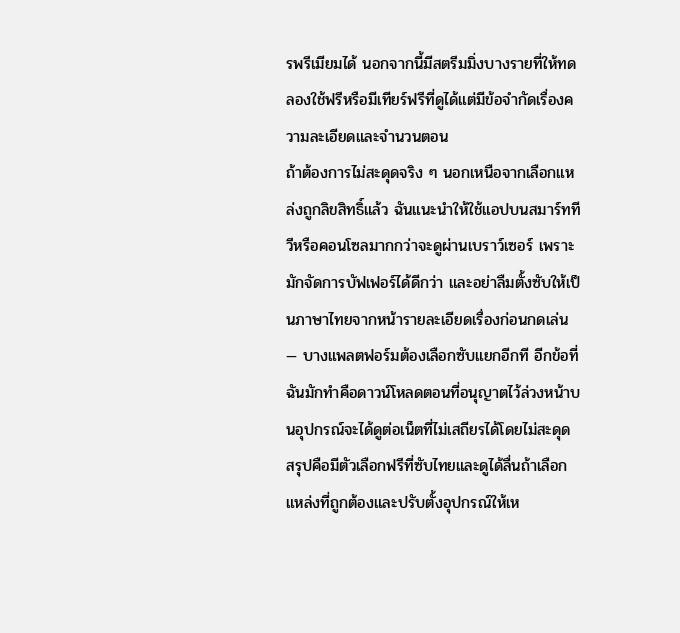รพรีเมียมได้ นอกจากนี้มีสตรีมมิ่งบางรายที่ให้ทดลองใช้ฟรีหรือมีเทียร์ฟรีที่ดูได้แต่มีข้อจำกัดเรื่องความละเอียดและจำนวนตอน
ถ้าต้องการไม่สะดุดจริง ๆ นอกเหนือจากเลือกแหล่งถูกลิขสิทธิ์แล้ว ฉันแนะนำให้ใช้แอปบนสมาร์ททีวีหรือคอนโซลมากกว่าจะดูผ่านเบราว์เซอร์ เพราะมักจัดการบัฟเฟอร์ได้ดีกว่า และอย่าลืมตั้งซับให้เป็นภาษาไทยจากหน้ารายละเอียดเรื่องก่อนกดเล่น — บางแพลตฟอร์มต้องเลือกซับแยกอีกที อีกข้อที่ฉันมักทำคือดาวน์โหลดตอนที่อนุญาตไว้ล่วงหน้าบนอุปกรณ์จะได้ดูต่อเน็ตที่ไม่เสถียรได้โดยไม่สะดุด
สรุปคือมีตัวเลือกฟรีที่ซับไทยและดูได้ลื่นถ้าเลือกแหล่งที่ถูกต้องและปรับตั้งอุปกรณ์ให้เห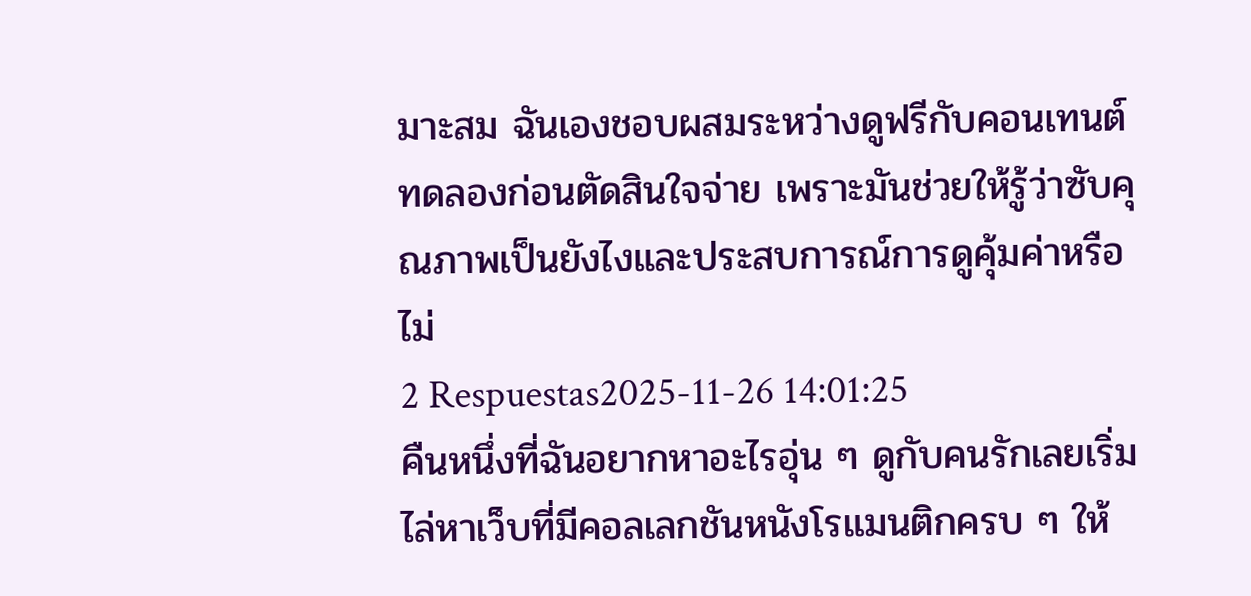มาะสม ฉันเองชอบผสมระหว่างดูฟรีกับคอนเทนต์ทดลองก่อนตัดสินใจจ่าย เพราะมันช่วยให้รู้ว่าซับคุณภาพเป็นยังไงและประสบการณ์การดูคุ้มค่าหรือไม่
2 Respuestas2025-11-26 14:01:25
คืนหนึ่งที่ฉันอยากหาอะไรอุ่น ๆ ดูกับคนรักเลยเริ่มไล่หาเว็บที่มีคอลเลกชันหนังโรแมนติกครบ ๆ ให้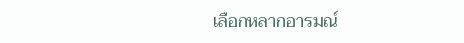เลือกหลากอารมณ์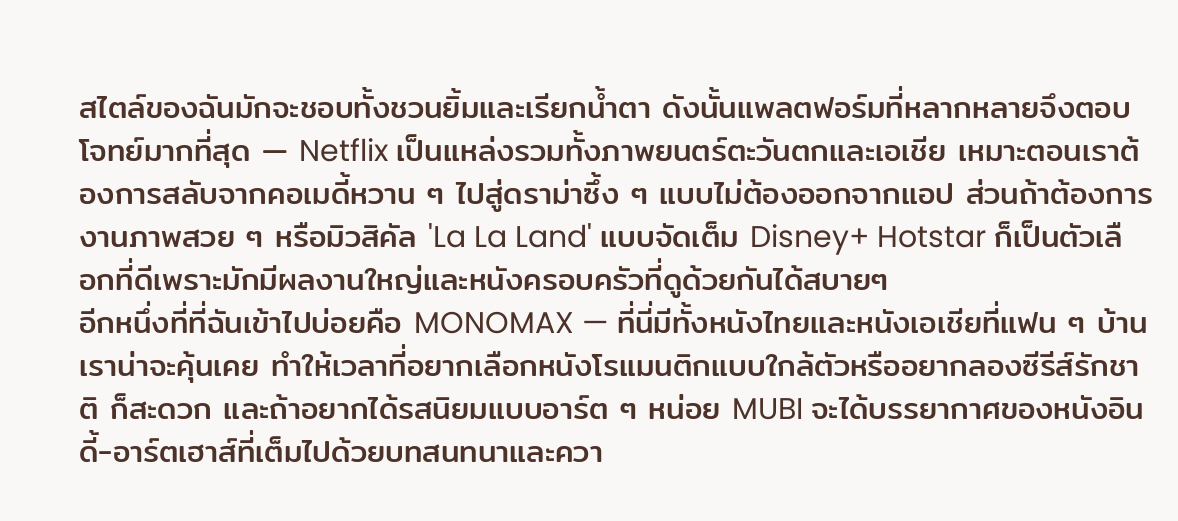สไตล์ของฉันมักจะชอบทั้งชวนยิ้มและเรียกน้ำตา ดังนั้นแพลตฟอร์มที่หลากหลายจึงตอบโจทย์มากที่สุด — Netflix เป็นแหล่งรวมทั้งภาพยนตร์ตะวันตกและเอเชีย เหมาะตอนเราต้องการสลับจากคอเมดี้หวาน ๆ ไปสู่ดราม่าซึ้ง ๆ แบบไม่ต้องออกจากแอป ส่วนถ้าต้องการงานภาพสวย ๆ หรือมิวสิคัล 'La La Land' แบบจัดเต็ม Disney+ Hotstar ก็เป็นตัวเลือกที่ดีเพราะมักมีผลงานใหญ่และหนังครอบครัวที่ดูด้วยกันได้สบายๆ
อีกหนึ่งที่ที่ฉันเข้าไปบ่อยคือ MONOMAX — ที่นี่มีทั้งหนังไทยและหนังเอเชียที่แฟน ๆ บ้านเราน่าจะคุ้นเคย ทำให้เวลาที่อยากเลือกหนังโรแมนติกแบบใกล้ตัวหรืออยากลองซีรีส์รักชาติ ก็สะดวก และถ้าอยากได้รสนิยมแบบอาร์ต ๆ หน่อย MUBI จะได้บรรยากาศของหนังอินดี้-อาร์ตเฮาส์ที่เต็มไปด้วยบทสนทนาและควา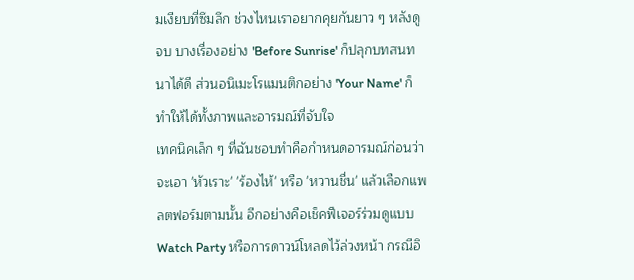มเงียบที่ซึมลึก ช่วงไหนเราอยากคุยกันยาว ๆ หลังดูจบ บางเรื่องอย่าง 'Before Sunrise' ก็ปลุกบทสนทนาได้ดี ส่วนอนิเมะโรแมนติกอย่าง 'Your Name' ก็ทำให้ได้ทั้งภาพและอารมณ์ที่จับใจ
เทคนิคเล็ก ๆ ที่ฉันชอบทำคือกำหนดอารมณ์ก่อนว่าจะเอา 'หัวเราะ' 'ร้องไห้' หรือ 'หวานชื่น' แล้วเลือกแพลตฟอร์มตามนั้น อีกอย่างคือเช็คฟีเจอร์ร่วมดูแบบ Watch Party หรือการดาวน์โหลดไว้ล่วงหน้า กรณีอิ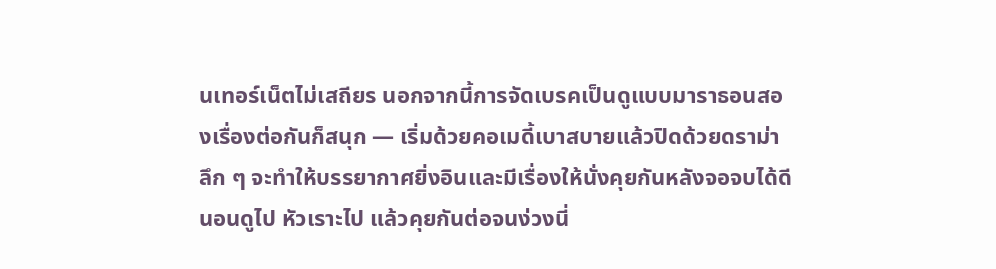นเทอร์เน็ตไม่เสถียร นอกจากนี้การจัดเบรคเป็นดูแบบมาราธอนสองเรื่องต่อกันก็สนุก — เริ่มด้วยคอเมดี้เบาสบายแล้วปิดด้วยดราม่าลึก ๆ จะทำให้บรรยากาศยิ่งอินและมีเรื่องให้นั่งคุยกันหลังจอจบได้ดี นอนดูไป หัวเราะไป แล้วคุยกันต่อจนง่วงนี่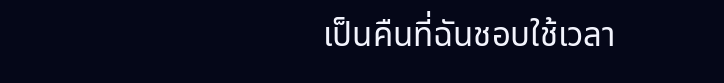เป็นคืนที่ฉันชอบใช้เวลา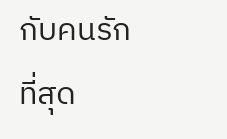กับคนรักที่สุด